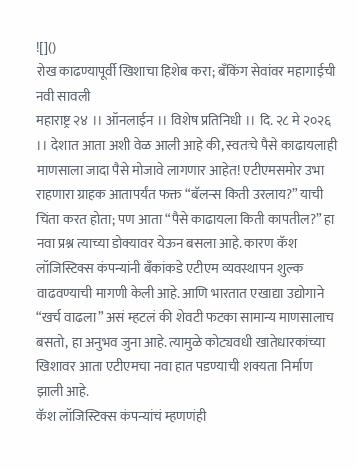![]()
रोख काढण्यापूर्वी खिशाचा हिशेब करा; बँकिंग सेवांवर महागाईची नवी सावली
महाराष्ट्र २४ ।। ऑनलाईन ।। विशेष प्रतिनिधी ।। दि. २८ मे २०२६ ।। देशात आता अशी वेळ आली आहे की, स्वतःचे पैसे काढायलाही माणसाला जादा पैसे मोजावे लागणार आहेत! एटीएमसमोर उभा राहणारा ग्राहक आतापर्यंत फक्त “बॅलन्स किती उरलाय?” याची चिंता करत होता; पण आता “पैसे काढायला किती कापतील?” हा नवा प्रश्न त्याच्या डोक्यावर येऊन बसला आहे. कारण कॅश लॉजिस्टिक्स कंपन्यांनी बँकांकडे एटीएम व्यवस्थापन शुल्क वाढवण्याची मागणी केली आहे. आणि भारतात एखाद्या उद्योगाने “खर्च वाढला” असं म्हटलं की शेवटी फटका सामान्य माणसालाच बसतो, हा अनुभव जुना आहे. त्यामुळे कोट्यवधी खातेधारकांच्या खिशावर आता एटीएमचा नवा हात पडण्याची शक्यता निर्माण झाली आहे.
कॅश लॉजिस्टिक्स कंपन्यांचं म्हणणंही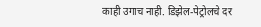काही उगाच नाही. डिझेल-पेट्रोलचे दर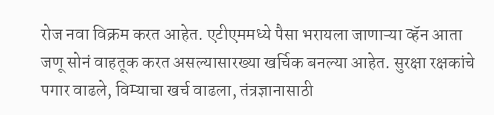रोज नवा विक्रम करत आहेत. एटीएममध्ये पैसा भरायला जाणाऱ्या व्हॅन आता जणू सोनं वाहतूक करत असल्यासारख्या खर्चिक बनल्या आहेत. सुरक्षा रक्षकांचे पगार वाढले, विम्याचा खर्च वाढला, तंत्रज्ञानासाठी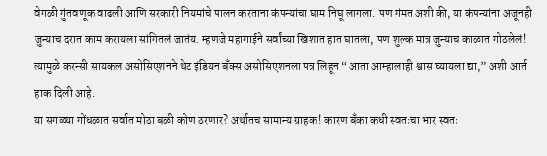वेगळी गुंतवणूक वाढली आणि सरकारी नियमांचे पालन करताना कंपन्यांचा घाम निघू लागला. पण गंमत अशी की, या कंपन्यांना अजूनही जुन्याच दरात काम करायला सांगितलं जातंय. म्हणजे महागाईने सर्वांच्या खिशात हात घातला, पण शुल्क मात्र जुन्याच काळात गोठलेलं! त्यामुळे करन्सी सायकल असोसिएशनने थेट इंडियन बँक्स असोसिएशनला पत्र लिहून “आता आम्हालाही श्वास घ्यायला द्या,” अशी आर्त हाक दिली आहे.
या सगळ्या गोंधळात सर्वात मोठा बळी कोण ठरणार? अर्थातच सामान्य ग्राहक! कारण बँका कधी स्वतःचा भार स्वतः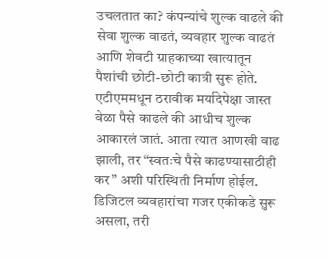उचलतात का? कंपन्यांचे शुल्क वाढले की सेवा शुल्क वाढतं, व्यवहार शुल्क वाढतं आणि शेवटी ग्राहकाच्या खात्यातून पैशांची छोटी-छोटी कात्री सुरू होते. एटीएममधून ठरावीक मर्यादेपेक्षा जास्त वेळा पैसे काढले की आधीच शुल्क आकारलं जातं. आता त्यात आणखी वाढ झाली, तर “स्वतःचे पैसे काढण्यासाठीही कर” अशी परिस्थिती निर्माण होईल. डिजिटल व्यवहारांचा गजर एकीकडे सुरू असला, तरी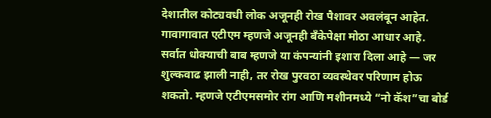देशातील कोट्यवधी लोक अजूनही रोख पैशावर अवलंबून आहेत. गावागावात एटीएम म्हणजे अजूनही बँकेपेक्षा मोठा आधार आहे.
सर्वात धोक्याची बाब म्हणजे या कंपन्यांनी इशारा दिला आहे — जर शुल्कवाढ झाली नाही, तर रोख पुरवठा व्यवस्थेवर परिणाम होऊ शकतो. म्हणजे एटीएमसमोर रांग आणि मशीनमध्ये “नो कॅश”चा बोर्ड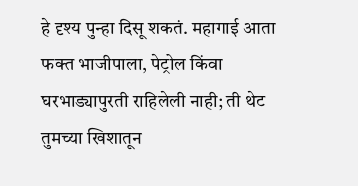हे दृश्य पुन्हा दिसू शकतं. महागाई आता फक्त भाजीपाला, पेट्रोल किंवा घरभाड्यापुरती राहिलेली नाही; ती थेट तुमच्या खिशातून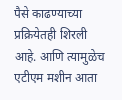पैसे काढण्याच्या प्रक्रियेतही शिरली आहे. आणि त्यामुळेच एटीएम मशीन आता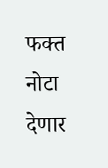फक्त नोटा देणार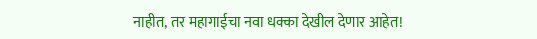नाहीत, तर महागाईचा नवा धक्का देखील देणार आहेत!